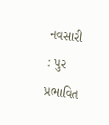નવસારી : પુર પ્રભાવિત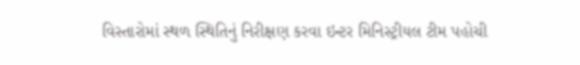વિસ્તારોમાં સ્થળ સ્થિતિનું નિરીક્ષણ કરવા ઇન્ટર મિનિસ્ટ્રીયલ ટીમ પહોચી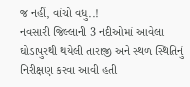જ નહીં, વાંચો વધુ..!
નવસારી જિલ્લાની 3 નદીઓમાં આવેલા ઘોડાપુરથી થયેલી તારાજી અને સ્થળ સ્થિતિનું નિરીક્ષણ કરવા આવી હતી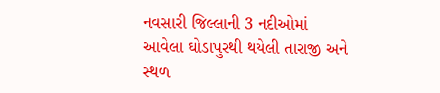નવસારી જિલ્લાની 3 નદીઓમાં આવેલા ઘોડાપુરથી થયેલી તારાજી અને સ્થળ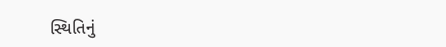સ્થિતિનું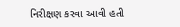નિરીક્ષણ કરવા આવી હતી